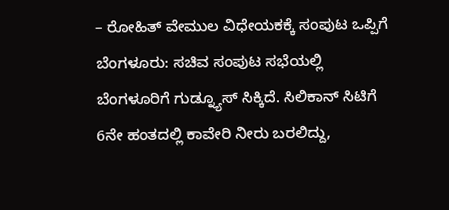– ರೋಹಿತ್ ವೇಮುಲ ವಿಧೇಯಕಕ್ಕೆ ಸಂಪುಟ ಒಪ್ಪಿಗೆ
ಬೆಂಗಳೂರು: ಸಚಿವ ಸಂಪುಟ ಸಭೆಯಲ್ಲಿ ಬೆಂಗಳೂರಿಗೆ ಗುಡ್ನ್ಯೂಸ್ ಸಿಕ್ಕಿದೆ. ಸಿಲಿಕಾನ್ ಸಿಟಿಗೆ 6ನೇ ಹಂತದಲ್ಲಿ ಕಾವೇರಿ ನೀರು ಬರಲಿದ್ದು,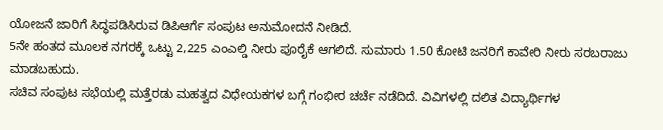ಯೋಜನೆ ಜಾರಿಗೆ ಸಿದ್ಧಪಡಿಸಿರುವ ಡಿಪಿಆರ್ಗೆ ಸಂಪುಟ ಅನುಮೋದನೆ ನೀಡಿದೆ.
5ನೇ ಹಂತದ ಮೂಲಕ ನಗರಕ್ಕೆ ಒಟ್ಟು 2,225 ಎಂಎಲ್ಡಿ ನೀರು ಪೂರೈಕೆ ಆಗಲಿದೆ. ಸುಮಾರು 1.50 ಕೋಟಿ ಜನರಿಗೆ ಕಾವೇರಿ ನೀರು ಸರಬರಾಜು ಮಾಡಬಹುದು.
ಸಚಿವ ಸಂಪುಟ ಸಭೆಯಲ್ಲಿ ಮತ್ತೆರಡು ಮಹತ್ವದ ವಿಧೇಯಕಗಳ ಬಗ್ಗೆ ಗಂಭೀರ ಚರ್ಚೆ ನಡೆದಿದೆ. ವಿವಿಗಳಲ್ಲಿ ದಲಿತ ವಿದ್ಯಾರ್ಥಿಗಳ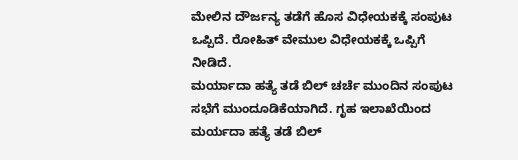ಮೇಲಿನ ದೌರ್ಜನ್ಯ ತಡೆಗೆ ಹೊಸ ವಿಧೇಯಕಕ್ಕೆ ಸಂಪುಟ ಒಪ್ಪಿದೆ. ರೋಹಿತ್ ವೇಮುಲ ವಿಧೇಯಕಕ್ಕೆ ಒಪ್ಪಿಗೆ ನೀಡಿದೆ.
ಮರ್ಯಾದಾ ಹತ್ಯೆ ತಡೆ ಬಿಲ್ ಚರ್ಚೆ ಮುಂದಿನ ಸಂಪುಟ ಸಭೆಗೆ ಮುಂದೂಡಿಕೆಯಾಗಿದೆ. ಗೃಹ ಇಲಾಖೆಯಿಂದ ಮರ್ಯದಾ ಹತ್ಯೆ ತಡೆ ಬಿಲ್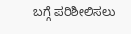ಬಗ್ಗೆ ಪರಿಶೀಲಿಸಲು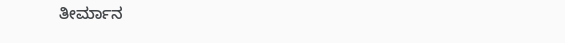ತೀರ್ಮಾನ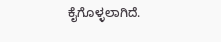ಕೈಗೊಳ್ಳಲಾಗಿದೆ.